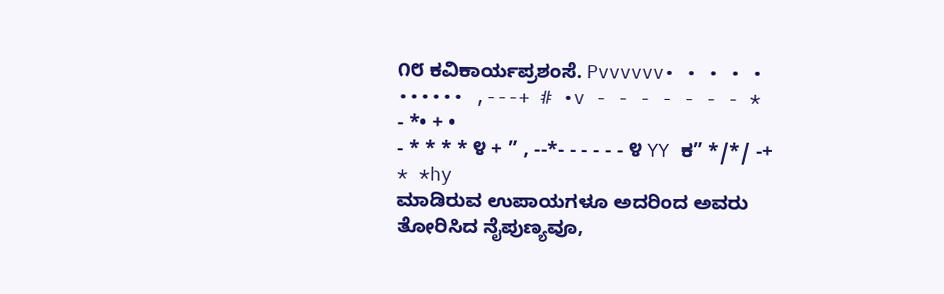೧೮ ಕವಿಕಾರ್ಯಪ್ರಶಂಸೆ. Pvvvvvv• • • • • •••••• ,---+ # •v - - - - - - - * - *• + •
- * * * * ೪ + ” , --*- - - - - - ೪ YY ಕ” */*/ -+ * *hy
ಮಾಡಿರುವ ಉಪಾಯಗಳೂ ಅದರಿಂದ ಅವರು ತೋರಿಸಿದ ನೈಪುಣ್ಯವೂ,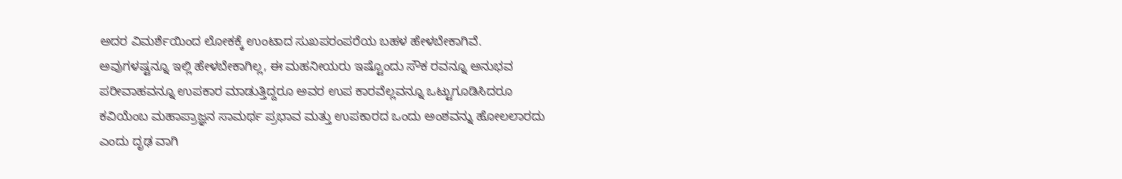ಅದರ ವಿಮರ್ಶೆಯಿಂದ ಲೋಕಕ್ಕೆ ಉಂಟಾದ ಸುಖಪರಂಪರೆಯ ಬಹಳ ಹೇಳಬೇಕಾಗಿವೆ. ಅವುಗಳಷ್ಟನ್ನೂ ಇಲ್ಲಿ ಹೇಳಬೇಕಾಗಿಲ್ಲ, ಈ ಮಹನೀಯರು ಇಷ್ಟೊಂದು ಸೌಕ ರವನ್ನೂ ಅನುಭವ ಪರೀವಾಹವನ್ನೂ ಉಪಕಾರ ಮಾಡುತ್ತಿದ್ದರೂ ಅವರ ಉಪ ಕಾರವೆಲ್ಲವನ್ನೂ ಒಟ್ಟುಗೂಡಿಸಿದರೂ ಕವಿಯೆಂಬ ಮಹಾಪ್ರಾಜ್ಞನ ಸಾಮರ್ಥ ಪ್ರಭಾವ ಮತ್ತು ಉಪಕಾರದ ಒಂದು ಅಂಶವನ್ನು ಹೋಲಲಾರದು ಎಂದು ದೃಢ ವಾಗಿ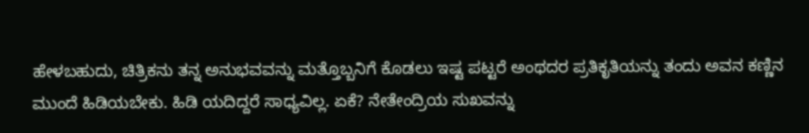ಹೇಳಬಹುದು, ಚಿತ್ರಿಕನು ತನ್ನ ಅನುಭವವನ್ನು ಮತ್ತೊಬ್ಬನಿಗೆ ಕೊಡಲು ಇಷ್ಟ ಪಟ್ಟರೆ ಅಂಥದರ ಪ್ರತಿಕೃತಿಯನ್ನು ತಂದು ಅವನ ಕಣ್ಣಿನ ಮುಂದೆ ಹಿಡಿಯಬೇಕು. ಹಿಡಿ ಯದಿದ್ದರೆ ಸಾಧ್ಯವಿಲ್ಲ. ಏಕೆ? ನೇತೇಂದ್ರಿಯ ಸುಖವನ್ನು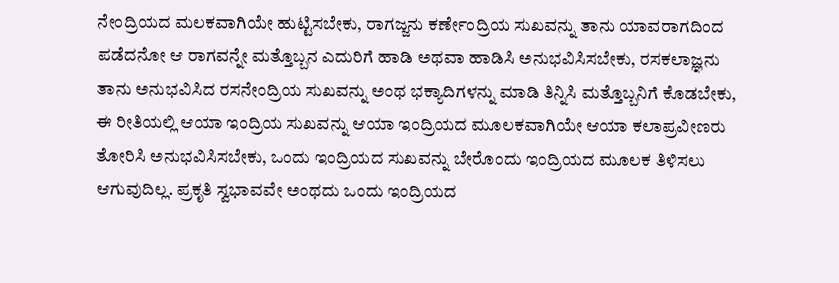ನೇಂದ್ರಿಯದ ಮಲಕವಾಗಿಯೇ ಹುಟ್ಟಿಸಬೇಕು, ರಾಗಜ್ಜನು ಕರ್ಣೇಂದ್ರಿಯ ಸುಖವನ್ನು ತಾನು ಯಾವರಾಗದಿಂದ ಪಡೆದನೋ ಆ ರಾಗವನ್ನೇ ಮತ್ತೊಬ್ಬನ ಎದುರಿಗೆ ಹಾಡಿ ಅಥವಾ ಹಾಡಿಸಿ ಅನುಭವಿಸಿಸಬೇಕು, ರಸಕಲಾಜ್ಞನು ತಾನು ಅನುಭವಿಸಿದ ರಸನೇಂದ್ರಿಯ ಸುಖವನ್ನು ಅಂಥ ಭಕ್ಯಾದಿಗಳನ್ನು ಮಾಡಿ ತಿನ್ನಿಸಿ ಮತ್ತೊಬ್ಬನಿಗೆ ಕೊಡಬೇಕು, ಈ ರೀತಿಯಲ್ಲಿ ಆಯಾ ಇಂದ್ರಿಯ ಸುಖವನ್ನು ಆಯಾ ಇಂದ್ರಿಯದ ಮೂಲಕವಾಗಿಯೇ ಆಯಾ ಕಲಾಪ್ರವೀಣರು ತೋರಿಸಿ ಅನುಭವಿಸಿಸಬೇಕು, ಒಂದು ಇಂದ್ರಿಯದ ಸುಖವನ್ನು ಬೇರೊಂದು ಇಂದ್ರಿಯದ ಮೂಲಕ ತಿಳಿಸಲು ಆಗುವುದಿಲ್ಲ. ಪ್ರಕೃತಿ ಸ್ವಭಾವವೇ ಅಂಥದು ಒಂದು ಇಂದ್ರಿಯದ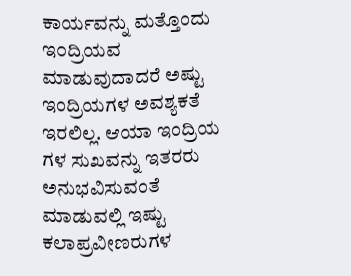ಕಾರ್ಯವನ್ನು ಮತ್ತೊಂದು ಇ೦ದ್ರಿಯವ ಮಾಡುವುದಾದರೆ ಅಷ್ಟು ಇಂದ್ರಿಯಗಳ ಅವಶ್ಯಕತೆ ಇರಲಿಲ್ಲ. ಆಯಾ ಇಂದ್ರಿಯ ಗಳ ಸುಖವನ್ನು ಇತರರು ಅನುಭವಿಸುವಂತೆ ಮಾಡುವಲ್ಲಿ ಇಷ್ಟು ಕಲಾಪ್ರವೀಣರುಗಳ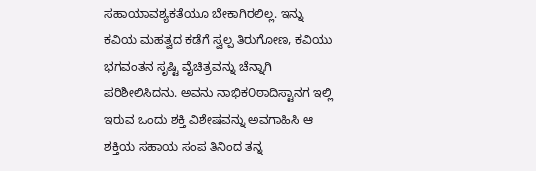ಸಹಾಯಾವಶ್ಯಕತೆಯೂ ಬೇಕಾಗಿರಲಿಲ್ಲ. ಇನ್ನು ಕವಿಯ ಮಹತ್ವದ ಕಡೆಗೆ ಸ್ವಲ್ಪ ತಿರುಗೋಣ, ಕವಿಯು ಭಗವಂತನ ಸೃಷ್ಟಿ ವೈಚಿತ್ರವನ್ನು ಚೆನ್ನಾಗಿ ಪರಿಶೀಲಿಸಿದನು. ಅವನು ನಾಭಿಕ೦ಠಾದಿಸ್ಟಾನಗ ಇಲ್ಲಿ ಇರುವ ಒಂದು ಶಕ್ತಿ ವಿಶೇಷವನ್ನು ಅವಗಾಹಿಸಿ ಆ ಶಕ್ತಿಯ ಸಹಾಯ ಸಂಪ ತಿನಿಂದ ತನ್ನ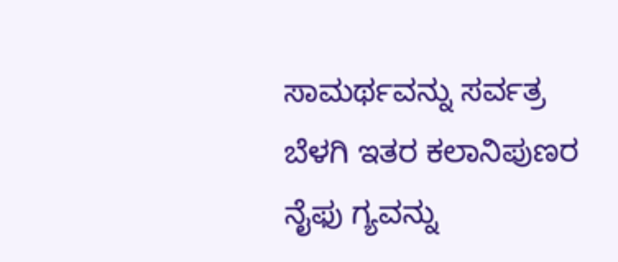ಸಾಮರ್ಥವನ್ನು ಸರ್ವತ್ರ ಬೆಳಗಿ ಇತರ ಕಲಾನಿಪುಣರ ನೈಫು ಗ್ಯವನ್ನು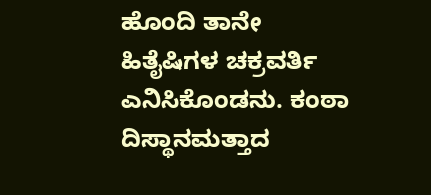ಹೊಂದಿ ತಾನೇ ಹಿತೈಷಿಗಳ ಚಕ್ರವರ್ತಿ ಎನಿಸಿಕೊಂಡನು. ಕಂಠಾ ದಿಸ್ಥಾನಮತ್ತಾದ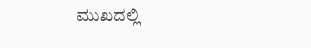ಮುಖದಲ್ಲಿ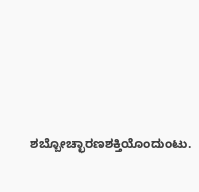ಶಬ್ಬೋಚ್ಛಾರಣಶಕ್ತಿಯೊಂದುಂಟು.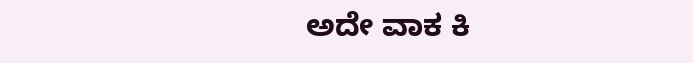ಅದೇ ವಾಕ ಕಿ